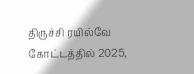திருச்சி ரயில்வே கோட்டத்தில் 2025,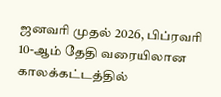ஜனவரி முதல் 2026, பிப்ரவரி 10-ஆம் தேதி வரையிலான காலக்கட்டத்தில்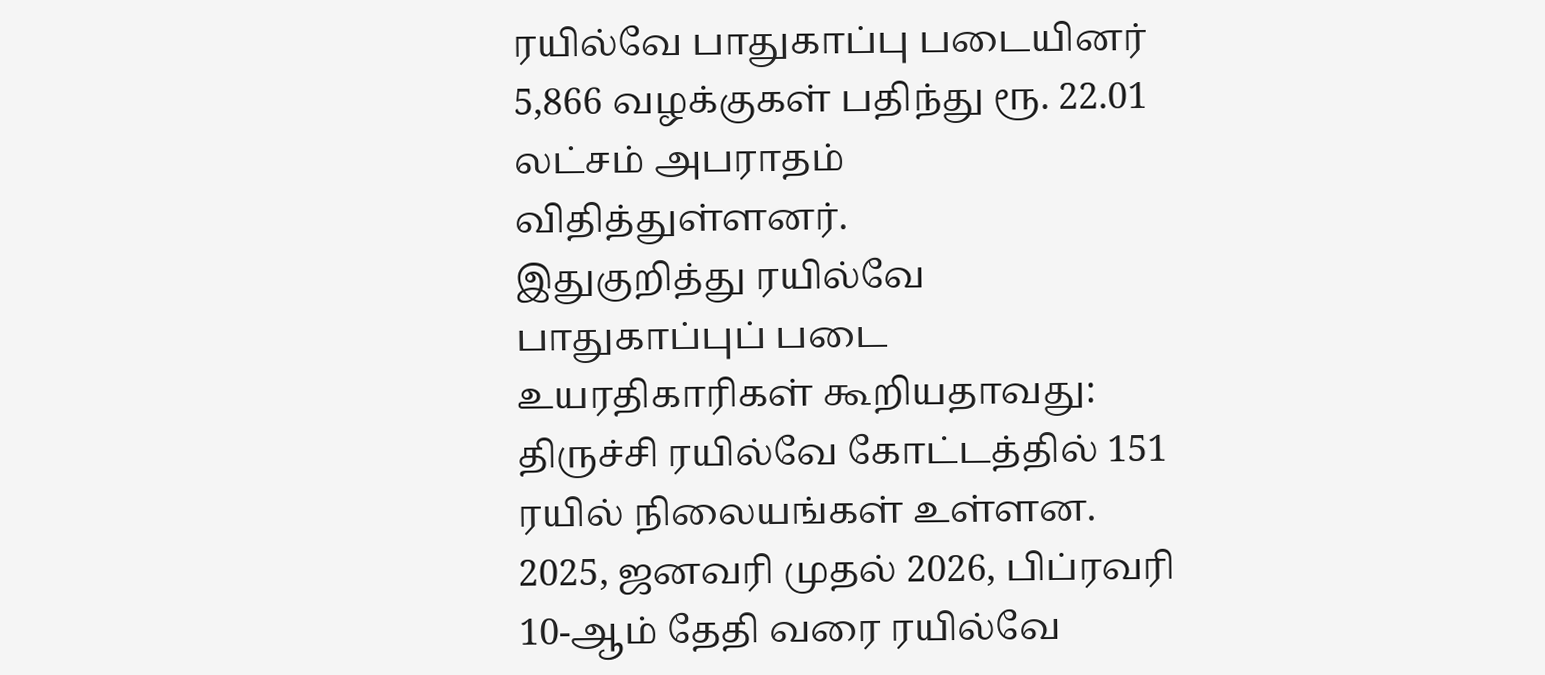ரயில்வே பாதுகாப்பு படையினர் 5,866 வழக்குகள் பதிந்து ரூ. 22.01 லட்சம் அபராதம் விதித்துள்ளனர்.
இதுகுறித்து ரயில்வே பாதுகாப்புப் படை உயரதிகாரிகள் கூறியதாவது: திருச்சி ரயில்வே கோட்டத்தில் 151 ரயில் நிலையங்கள் உள்ளன. 2025, ஜனவரி முதல் 2026, பிப்ரவரி 10-ஆம் தேதி வரை ரயில்வே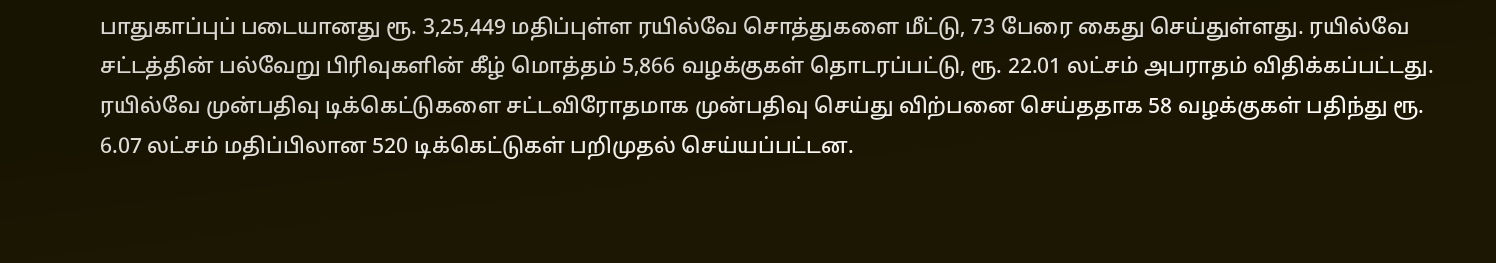பாதுகாப்புப் படையானது ரூ. 3,25,449 மதிப்புள்ள ரயில்வே சொத்துகளை மீட்டு, 73 பேரை கைது செய்துள்ளது. ரயில்வே சட்டத்தின் பல்வேறு பிரிவுகளின் கீழ் மொத்தம் 5,866 வழக்குகள் தொடரப்பட்டு, ரூ. 22.01 லட்சம் அபராதம் விதிக்கப்பட்டது.
ரயில்வே முன்பதிவு டிக்கெட்டுகளை சட்டவிரோதமாக முன்பதிவு செய்து விற்பனை செய்ததாக 58 வழக்குகள் பதிந்து ரூ. 6.07 லட்சம் மதிப்பிலான 520 டிக்கெட்டுகள் பறிமுதல் செய்யப்பட்டன.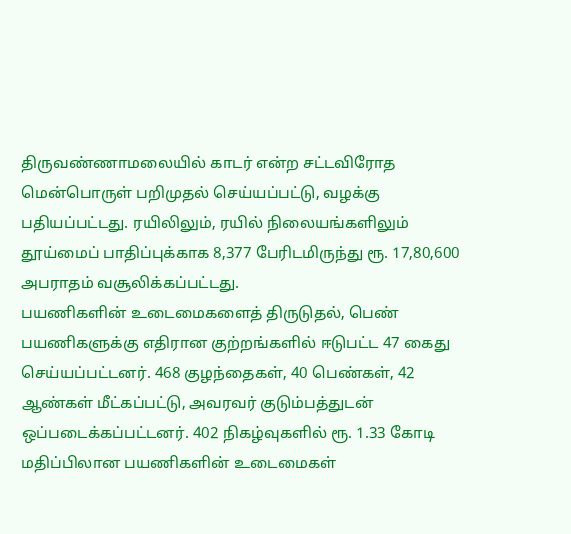திருவண்ணாமலையில் காடர் என்ற சட்டவிரோத மென்பொருள் பறிமுதல் செய்யப்பட்டு, வழக்கு பதியப்பட்டது. ரயிலிலும், ரயில் நிலையங்களிலும் தூய்மைப் பாதிப்புக்காக 8,377 பேரிடமிருந்து ரூ. 17,80,600 அபராதம் வசூலிக்கப்பட்டது.
பயணிகளின் உடைமைகளைத் திருடுதல், பெண் பயணிகளுக்கு எதிரான குற்றங்களில் ஈடுபட்ட 47 கைது செய்யப்பட்டனர். 468 குழந்தைகள், 40 பெண்கள், 42 ஆண்கள் மீட்கப்பட்டு, அவரவர் குடும்பத்துடன் ஒப்படைக்கப்பட்டனர். 402 நிகழ்வுகளில் ரூ. 1.33 கோடி மதிப்பிலான பயணிகளின் உடைமைகள்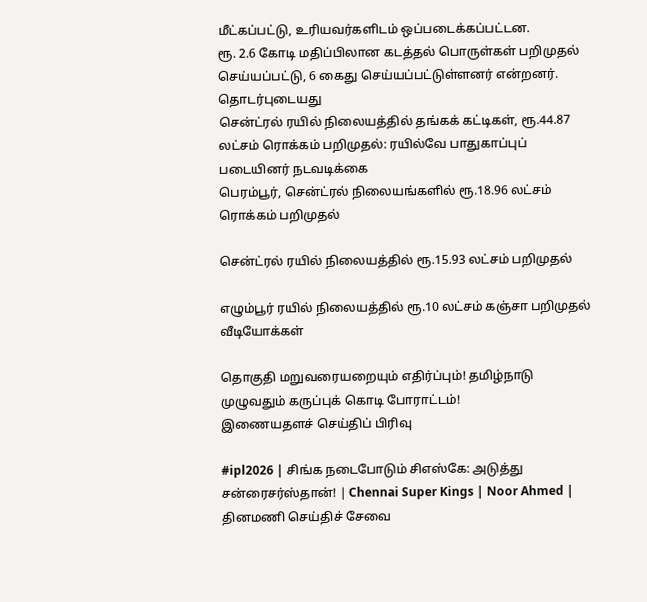மீட்கப்பட்டு, உரியவர்களிடம் ஒப்படைக்கப்பட்டன.
ரூ. 2.6 கோடி மதிப்பிலான கடத்தல் பொருள்கள் பறிமுதல் செய்யப்பட்டு, 6 கைது செய்யப்பட்டுள்ளனர் என்றனர்.
தொடர்புடையது
சென்ட்ரல் ரயில் நிலையத்தில் தங்கக் கட்டிகள், ரூ.44.87 லட்சம் ரொக்கம் பறிமுதல்: ரயில்வே பாதுகாப்புப் படையினர் நடவடிக்கை
பெரம்பூர், சென்ட்ரல் நிலையங்களில் ரூ.18.96 லட்சம் ரொக்கம் பறிமுதல்

சென்ட்ரல் ரயில் நிலையத்தில் ரூ.15.93 லட்சம் பறிமுதல்

எழும்பூர் ரயில் நிலையத்தில் ரூ.10 லட்சம் கஞ்சா பறிமுதல்
வீடியோக்கள்

தொகுதி மறுவரையறையும் எதிர்ப்பும்! தமிழ்நாடு முழுவதும் கருப்புக் கொடி போராட்டம்!
இணையதளச் செய்திப் பிரிவு

#ipl2026 | சிங்க நடைபோடும் சிஎஸ்கே: அடுத்து சன்ரைசர்ஸ்தான்! | Chennai Super Kings | Noor Ahmed |
தினமணி செய்திச் சேவை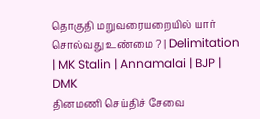தொகுதி மறுவரையறையில் யார் சொல்வது உண்மை ? | Delimitation | MK Stalin | Annamalai | BJP | DMK
தினமணி செய்திச் சேவை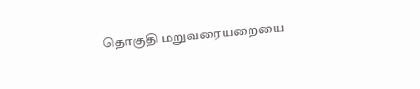தொகுதி மறுவரையறையை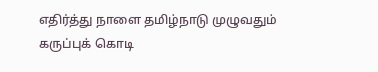எதிர்த்து நாளை தமிழ்நாடு முழுவதும் கருப்புக் கொடி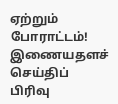ஏற்றும் போராட்டம்!
இணையதளச் செய்திப் பிரிவு